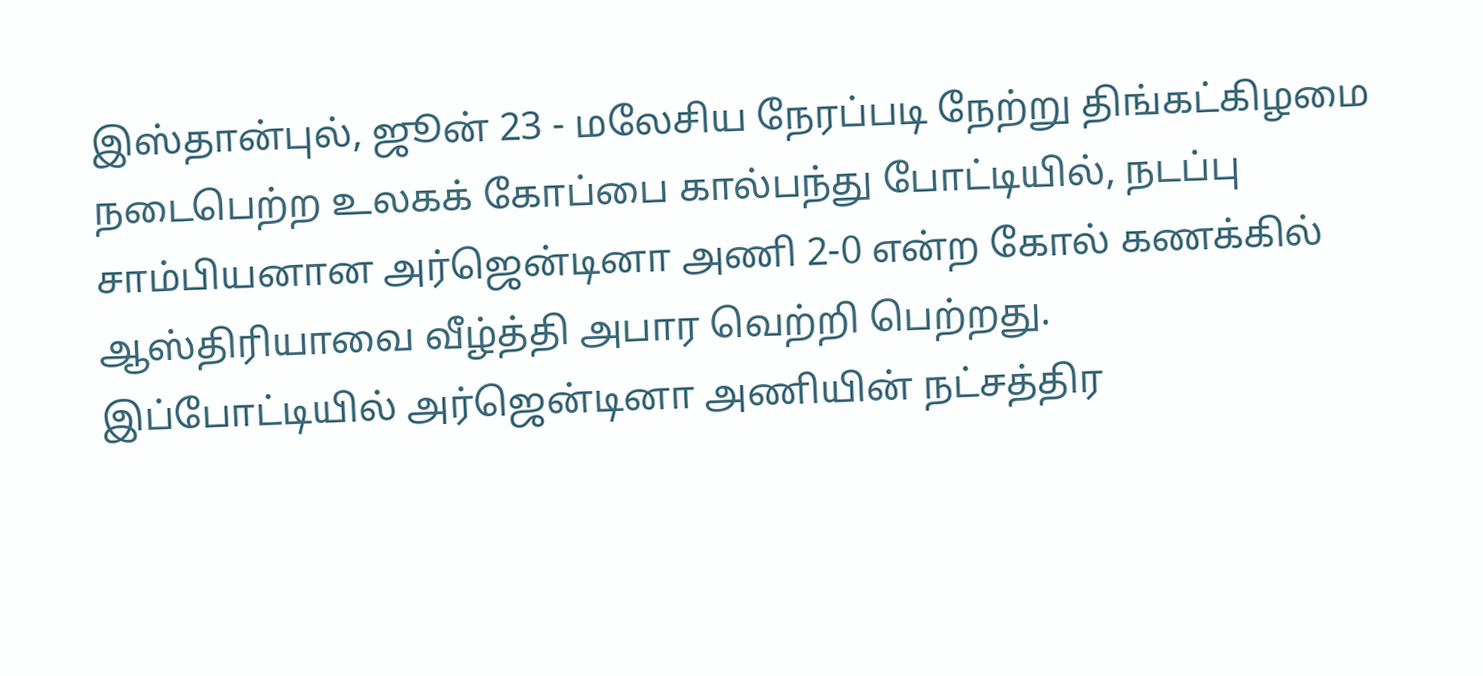இஸ்தான்புல், ஜூன் 23 - மலேசிய நேரப்படி நேற்று திங்கட்கிழமை நடைபெற்ற உலகக் கோப்பை கால்பந்து போட்டியில், நடப்பு சாம்பியனான அர்ஜென்டினா அணி 2-0 என்ற கோல் கணக்கில் ஆஸ்திரியாவை வீழ்த்தி அபார வெற்றி பெற்றது.
இப்போட்டியில் அர்ஜென்டினா அணியின் நட்சத்திர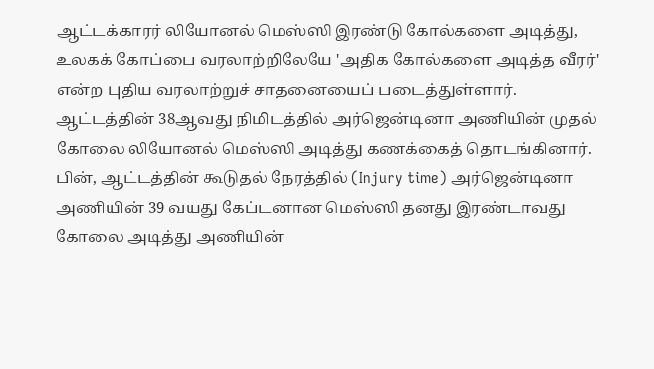ஆட்டக்காரர் லியோனல் மெஸ்ஸி இரண்டு கோல்களை அடித்து, உலகக் கோப்பை வரலாற்றிலேயே 'அதிக கோல்களை அடித்த வீரர்' என்ற புதிய வரலாற்றுச் சாதனையைப் படைத்துள்ளார்.
ஆட்டத்தின் 38ஆவது நிமிடத்தில் அர்ஜென்டினா அணியின் முதல் கோலை லியோனல் மெஸ்ஸி அடித்து கணக்கைத் தொடங்கினார். பின், ஆட்டத்தின் கூடுதல் நேரத்தில் (Injury time) அர்ஜென்டினா அணியின் 39 வயது கேப்டனான மெஸ்ஸி தனது இரண்டாவது கோலை அடித்து அணியின்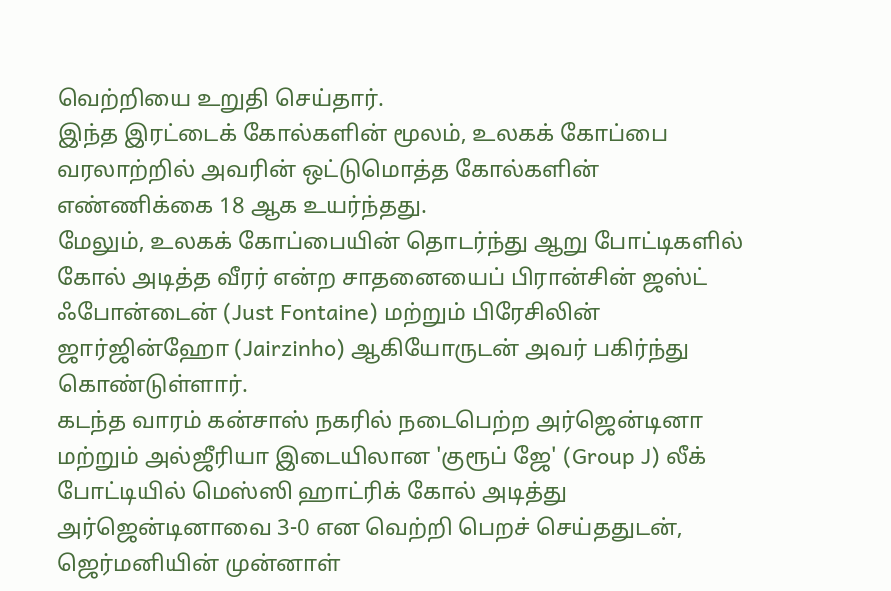வெற்றியை உறுதி செய்தார்.
இந்த இரட்டைக் கோல்களின் மூலம், உலகக் கோப்பை வரலாற்றில் அவரின் ஒட்டுமொத்த கோல்களின் எண்ணிக்கை 18 ஆக உயர்ந்தது.
மேலும், உலகக் கோப்பையின் தொடர்ந்து ஆறு போட்டிகளில் கோல் அடித்த வீரர் என்ற சாதனையைப் பிரான்சின் ஜஸ்ட் ஃபோன்டைன் (Just Fontaine) மற்றும் பிரேசிலின் ஜார்ஜின்ஹோ (Jairzinho) ஆகியோருடன் அவர் பகிர்ந்து கொண்டுள்ளார்.
கடந்த வாரம் கன்சாஸ் நகரில் நடைபெற்ற அர்ஜென்டினா மற்றும் அல்ஜீரியா இடையிலான 'குரூப் ஜே' (Group J) லீக் போட்டியில் மெஸ்ஸி ஹாட்ரிக் கோல் அடித்து அர்ஜென்டினாவை 3-0 என வெற்றி பெறச் செய்ததுடன், ஜெர்மனியின் முன்னாள்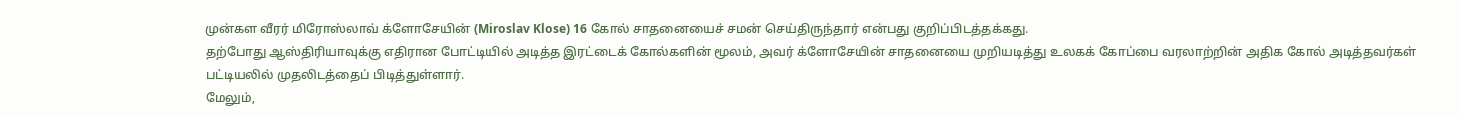முன்கள வீரர் மிரோஸ்லாவ் க்ளோசேயின் (Miroslav Klose) 16 கோல் சாதனையைச் சமன் செய்திருந்தார் என்பது குறிப்பிடத்தக்கது.
தற்போது ஆஸ்திரியாவுக்கு எதிரான போட்டியில் அடித்த இரட்டைக் கோல்களின் மூலம், அவர் க்ளோசேயின் சாதனையை முறியடித்து உலகக் கோப்பை வரலாற்றின் அதிக கோல் அடித்தவர்கள் பட்டியலில் முதலிடத்தைப் பிடித்துள்ளார்.
மேலும்,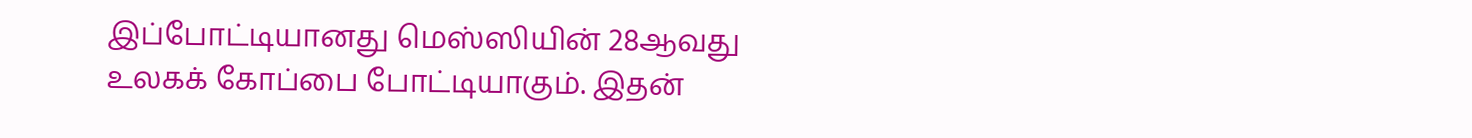இப்போட்டியானது மெஸ்ஸியின் 28ஆவது உலகக் கோப்பை போட்டியாகும். இதன்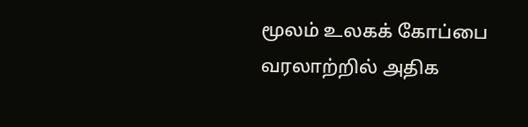மூலம் உலகக் கோப்பை வரலாற்றில் அதிக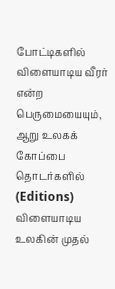போட்டிகளில் விளையாடிய வீரர் என்ற பெருமையையும், ஆறு உலகக் கோப்பை தொடர்களில் (Editions) விளையாடிய உலகின் முதல்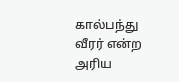கால்பந்து வீரர் என்ற அரிய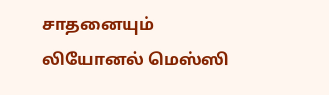சாதனையும் லியோனல் மெஸ்ஸி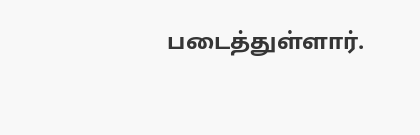படைத்துள்ளார்.